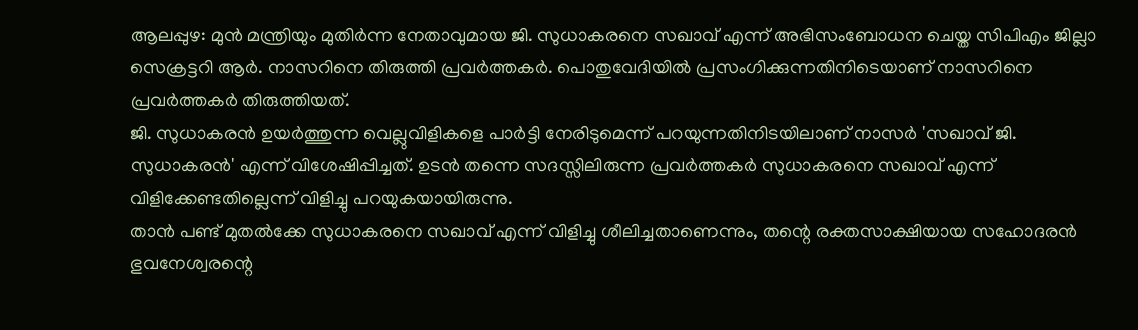ആലപ്പുഴ: മുൻ മന്ത്രിയും മുതിർന്ന നേതാവുമായ ജി. സുധാകരനെ സഖാവ് എന്ന് അഭിസംബോധന ചെയ്ത സിപിഎം ജില്ലാ സെക്രട്ടറി ആർ. നാസറിനെ തിരുത്തി പ്രവർത്തകർ. പൊതുവേദിയിൽ പ്രസംഗിക്കുന്നതിനിടെയാണ് നാസറിനെ പ്രവർത്തകർ തിരുത്തിയത്.
ജി. സുധാകരൻ ഉയർത്തുന്ന വെല്ലുവിളികളെ പാർട്ടി നേരിടുമെന്ന് പറയുന്നതിനിടയിലാണ് നാസർ 'സഖാവ് ജി. സുധാകരൻ' എന്ന് വിശേഷിപ്പിച്ചത്. ഉടൻ തന്നെ സദസ്സിലിരുന്ന പ്രവർത്തകർ സുധാകരനെ സഖാവ് എന്ന് വിളിക്കേണ്ടതില്ലെന്ന് വിളിച്ചു പറയുകയായിരുന്നു.
താൻ പണ്ട് മുതൽക്കേ സുധാകരനെ സഖാവ് എന്ന് വിളിച്ചു ശീലിച്ചതാണെന്നും, തന്റെ രക്തസാക്ഷിയായ സഹോദരൻ ഭുവനേശ്വരന്റെ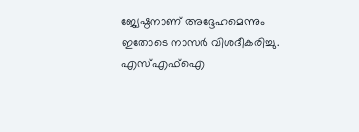ജ്യേഷ്ഠനാണ് അദ്ദേഹമെന്നും ഇതോടെ നാസർ വിശദീകരിച്ചു. എസ്എഫ്ഐ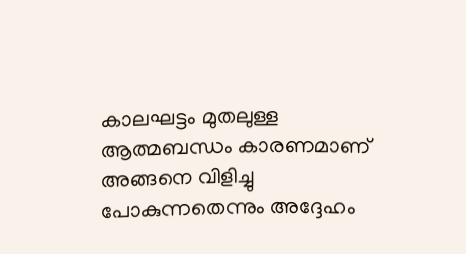കാലഘട്ടം മുതലുള്ള ആത്മബന്ധം കാരണമാണ് അങ്ങനെ വിളിച്ചു പോകുന്നതെന്നും അദ്ദേഹം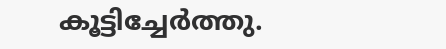കൂട്ടിച്ചേർത്തു.